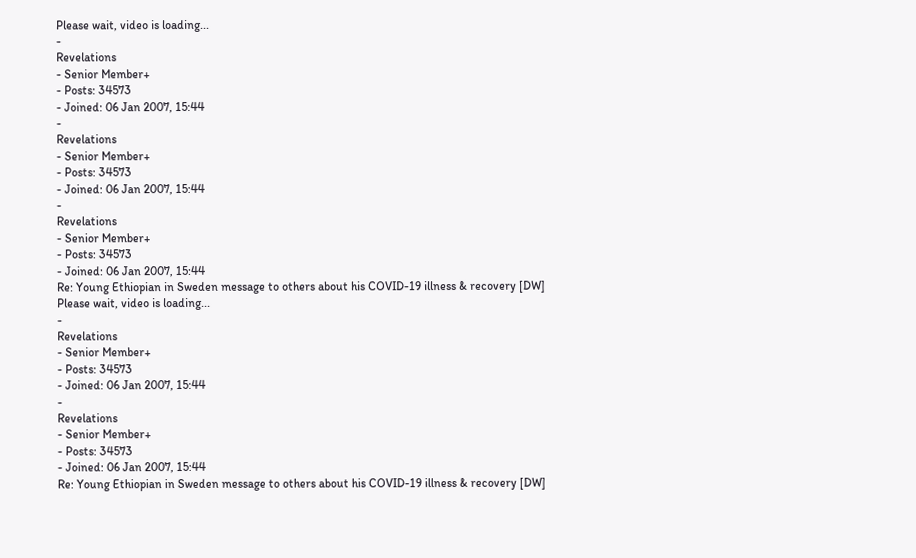Please wait, video is loading...
-
Revelations
- Senior Member+
- Posts: 34573
- Joined: 06 Jan 2007, 15:44
-
Revelations
- Senior Member+
- Posts: 34573
- Joined: 06 Jan 2007, 15:44
-
Revelations
- Senior Member+
- Posts: 34573
- Joined: 06 Jan 2007, 15:44
Re: Young Ethiopian in Sweden message to others about his COVID-19 illness & recovery [DW]
Please wait, video is loading...
-
Revelations
- Senior Member+
- Posts: 34573
- Joined: 06 Jan 2007, 15:44
-
Revelations
- Senior Member+
- Posts: 34573
- Joined: 06 Jan 2007, 15:44
Re: Young Ethiopian in Sweden message to others about his COVID-19 illness & recovery [DW]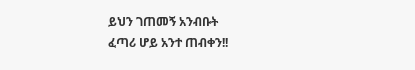ይህን ገጠመኝ አንብቡት
ፈጣሪ ሆይ አንተ ጠብቀን!!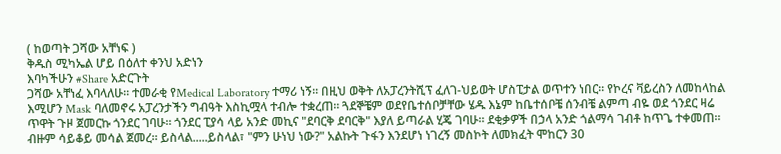( ከወጣት ጋሻው አቸነፍ )
ቅዱስ ሚካኤል ሆይ በዕለተ ቀንህ አድነን
እባካችሁን #Share አድርጉት
ጋሻው አቸነፈ እባላለሁ። ተመራቂ የMedical Laboratory ተማሪ ነኝ። በዚህ ወቅት ለአፓረንትሺፕ ፈለገ-ህይወት ሆስፒታል ወጥተን ነበር። የኮረና ቫይረስን ለመከላከል እሚሆን Mask ባለመኖሩ አፓረንታችን ግብዓት እስኪሟላ ተብሎ ተቋረጠ። ጓደኞቼም ወደየቤተሰቦቻቸው ሄዱ እኔም ከቤተሰቦቼ ሰንብቼ ልምጣ ብዬ ወደ ጎንደር ዛሬ ጥዋት ጉዞ ጀመርኩ ጎንደር ገባሁ። ጎንደር ፒያሳ ላይ አንድ መኪና "ደባርቅ ደባርቅ" እያለ ይጣራል ሂጄ ገባሁ። ደቂቃዎች በኃላ አንድ ጎልማሳ ገብቶ ከጥጌ ተቀመጠ። ብዙም ሳይቆይ መሳል ጀመረ። ይስላል.....ይስላል፣ "ምን ሁነህ ነው?" አልኩት ጉፋን እንደሆነ ነገረኝ መስኮት ለመክፈት ሞከርን 30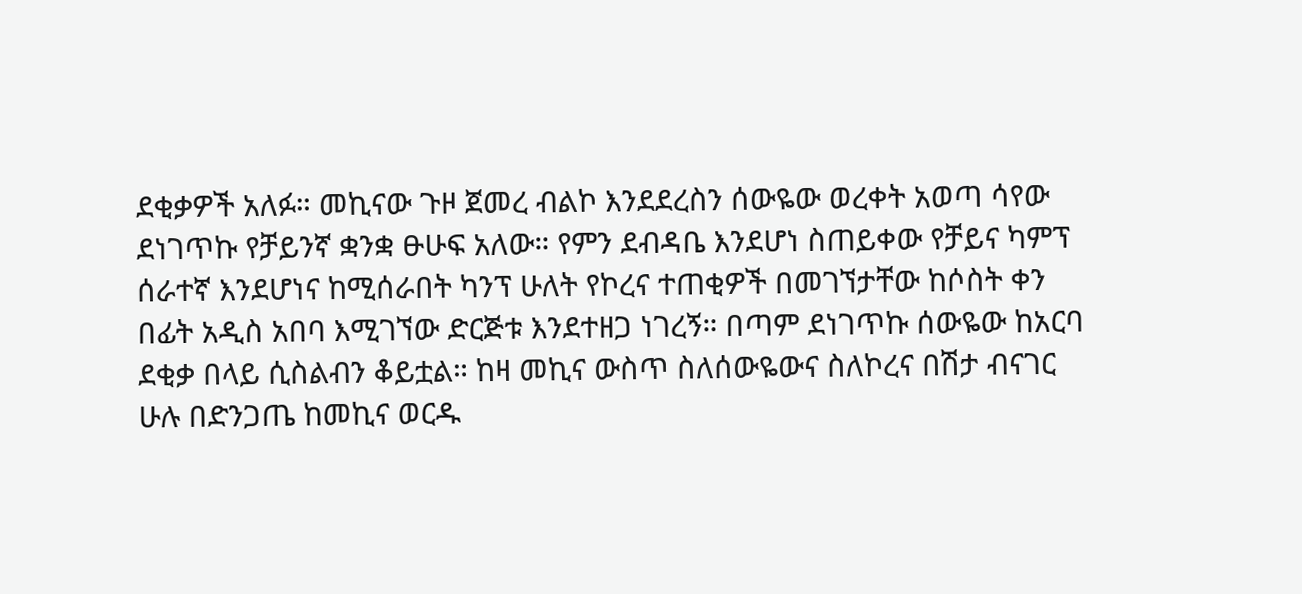ደቂቃዎች አለፉ። መኪናው ጉዞ ጀመረ ብልኮ እንደደረስን ሰውዬው ወረቀት አወጣ ሳየው ደነገጥኩ የቻይንኛ ቋንቋ ፁሁፍ አለው። የምን ደብዳቤ እንደሆነ ስጠይቀው የቻይና ካምፕ ሰራተኛ እንደሆነና ከሚሰራበት ካንፕ ሁለት የኮረና ተጠቂዎች በመገኘታቸው ከሶስት ቀን በፊት አዲስ አበባ እሚገኘው ድርጅቱ እንደተዘጋ ነገረኝ። በጣም ደነገጥኩ ሰውዬው ከአርባ ደቂቃ በላይ ሲስልብን ቆይቷል። ከዛ መኪና ውስጥ ስለሰውዬውና ስለኮረና በሽታ ብናገር ሁሉ በድንጋጤ ከመኪና ወርዱ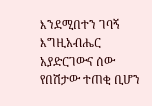እንደሚበተን ገባኝ እግዚአብሔር አያድርገውና ሰው የበሽታው ተጠቂ ቢሆን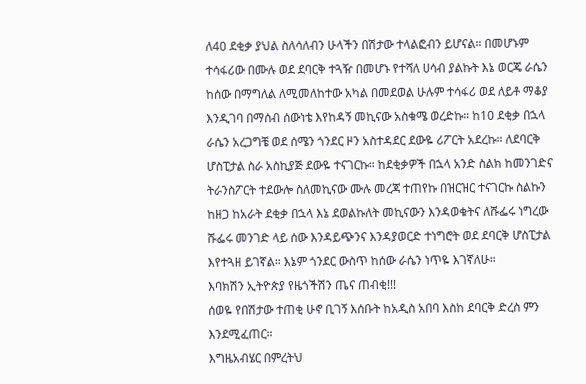ለ40 ደቂቃ ያህል ስለሳለብን ሁላችን በሽታው ተላልፎብን ይሆናል። በመሆኑም ተሳፋሪው በሙሉ ወደ ደባርቅ ተጓዥ በመሆኑ የተሻለ ሀሳብ ያልኩት እኔ ወርጄ ራሴን ከሰው በማግለል ለሚመለከተው አካል በመደወል ሁሉም ተሳፋሪ ወደ ለይቶ ማቆያ እንዲገባ በማሰብ ሰውነቴ እየከዳኝ መኪናው አስቁሜ ወረድኩ። ከ10 ደቂቃ በኋላ ራሴን አረጋግቼ ወደ ሰሜን ጎንደር ዞን አስተዳደር ደውዬ ሪፖርት አደረኩ። ለደባርቅ ሆስፒታል ስራ አስኪያጅ ደውዬ ተናገርኩ። ከደቂቃዎች በኋላ አንድ ስልክ ከመንገድና ትራንስፖርት ተደውሎ ስለመኪናው ሙሉ መረጃ ተጠየኩ በዝርዝር ተናገርኩ ስልኩን ከዘጋ ከአራት ደቂቃ በኋላ እኔ ደወልኩለት መኪናውን እንዳወቁትና ለሹፌሩ ነግረው ሹፌሩ መንገድ ላይ ሰው እንዳይጭንና እንዳያወርድ ተነግሮት ወደ ደባርቅ ሆስፒታል እየተጓዘ ይገኛል። እኔም ጎንደር ውስጥ ከሰው ራሴን ነጥዬ እገኛለሁ።
እባክሽን ኢትዮጵያ የዜጎችሽን ጤና ጠብቂ!!!
ሰወዬ የበሽታው ተጠቂ ሁኖ ቢገኝ እሰቡት ከአዲስ አበባ እስከ ደባርቅ ድረስ ምን እንደሚፈጠር።
እግዜአብሄር በምረትህ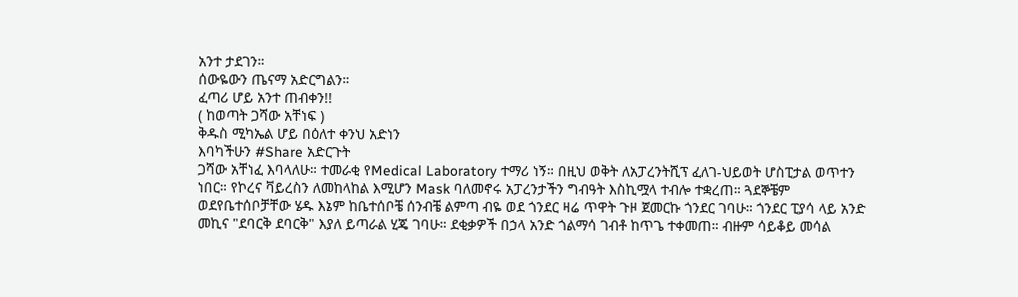አንተ ታደገን።
ሰውዬውን ጤናማ አድርግልን።
ፈጣሪ ሆይ አንተ ጠብቀን!!
( ከወጣት ጋሻው አቸነፍ )
ቅዱስ ሚካኤል ሆይ በዕለተ ቀንህ አድነን
እባካችሁን #Share አድርጉት
ጋሻው አቸነፈ እባላለሁ። ተመራቂ የMedical Laboratory ተማሪ ነኝ። በዚህ ወቅት ለአፓረንትሺፕ ፈለገ-ህይወት ሆስፒታል ወጥተን ነበር። የኮረና ቫይረስን ለመከላከል እሚሆን Mask ባለመኖሩ አፓረንታችን ግብዓት እስኪሟላ ተብሎ ተቋረጠ። ጓደኞቼም ወደየቤተሰቦቻቸው ሄዱ እኔም ከቤተሰቦቼ ሰንብቼ ልምጣ ብዬ ወደ ጎንደር ዛሬ ጥዋት ጉዞ ጀመርኩ ጎንደር ገባሁ። ጎንደር ፒያሳ ላይ አንድ መኪና "ደባርቅ ደባርቅ" እያለ ይጣራል ሂጄ ገባሁ። ደቂቃዎች በኃላ አንድ ጎልማሳ ገብቶ ከጥጌ ተቀመጠ። ብዙም ሳይቆይ መሳል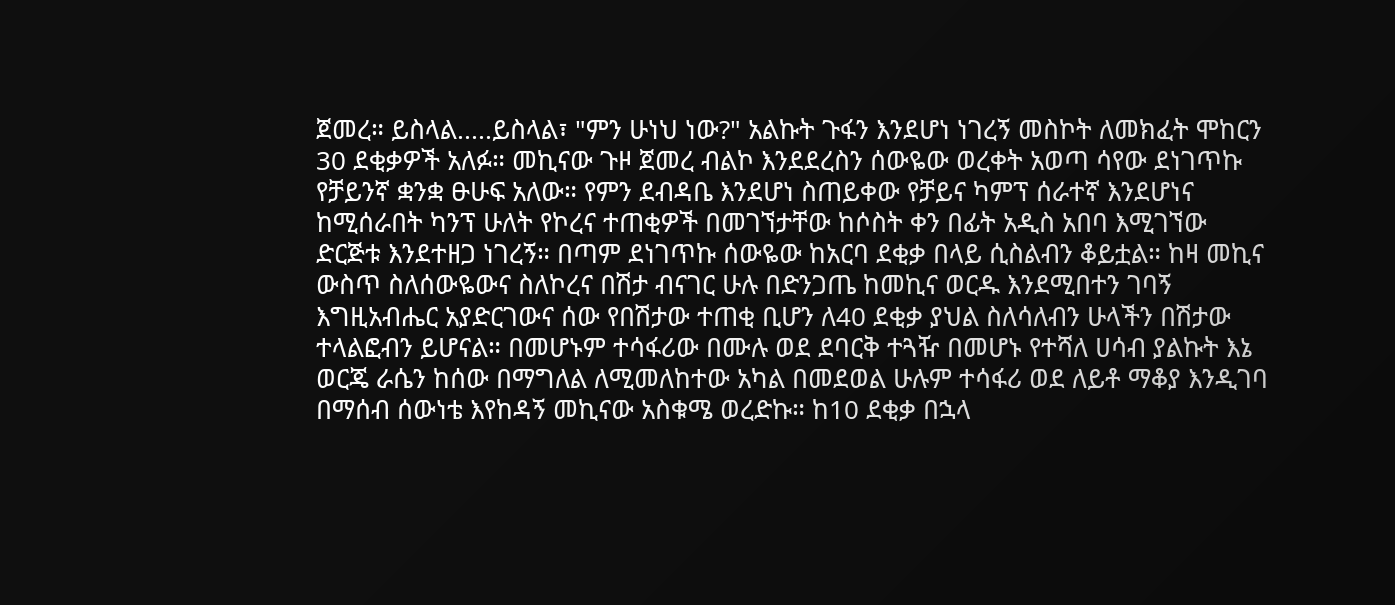ጀመረ። ይስላል.....ይስላል፣ "ምን ሁነህ ነው?" አልኩት ጉፋን እንደሆነ ነገረኝ መስኮት ለመክፈት ሞከርን 30 ደቂቃዎች አለፉ። መኪናው ጉዞ ጀመረ ብልኮ እንደደረስን ሰውዬው ወረቀት አወጣ ሳየው ደነገጥኩ የቻይንኛ ቋንቋ ፁሁፍ አለው። የምን ደብዳቤ እንደሆነ ስጠይቀው የቻይና ካምፕ ሰራተኛ እንደሆነና ከሚሰራበት ካንፕ ሁለት የኮረና ተጠቂዎች በመገኘታቸው ከሶስት ቀን በፊት አዲስ አበባ እሚገኘው ድርጅቱ እንደተዘጋ ነገረኝ። በጣም ደነገጥኩ ሰውዬው ከአርባ ደቂቃ በላይ ሲስልብን ቆይቷል። ከዛ መኪና ውስጥ ስለሰውዬውና ስለኮረና በሽታ ብናገር ሁሉ በድንጋጤ ከመኪና ወርዱ እንደሚበተን ገባኝ እግዚአብሔር አያድርገውና ሰው የበሽታው ተጠቂ ቢሆን ለ40 ደቂቃ ያህል ስለሳለብን ሁላችን በሽታው ተላልፎብን ይሆናል። በመሆኑም ተሳፋሪው በሙሉ ወደ ደባርቅ ተጓዥ በመሆኑ የተሻለ ሀሳብ ያልኩት እኔ ወርጄ ራሴን ከሰው በማግለል ለሚመለከተው አካል በመደወል ሁሉም ተሳፋሪ ወደ ለይቶ ማቆያ እንዲገባ በማሰብ ሰውነቴ እየከዳኝ መኪናው አስቁሜ ወረድኩ። ከ10 ደቂቃ በኋላ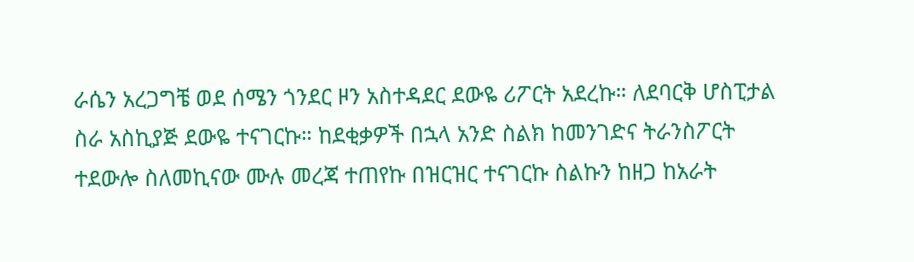ራሴን አረጋግቼ ወደ ሰሜን ጎንደር ዞን አስተዳደር ደውዬ ሪፖርት አደረኩ። ለደባርቅ ሆስፒታል ስራ አስኪያጅ ደውዬ ተናገርኩ። ከደቂቃዎች በኋላ አንድ ስልክ ከመንገድና ትራንስፖርት ተደውሎ ስለመኪናው ሙሉ መረጃ ተጠየኩ በዝርዝር ተናገርኩ ስልኩን ከዘጋ ከአራት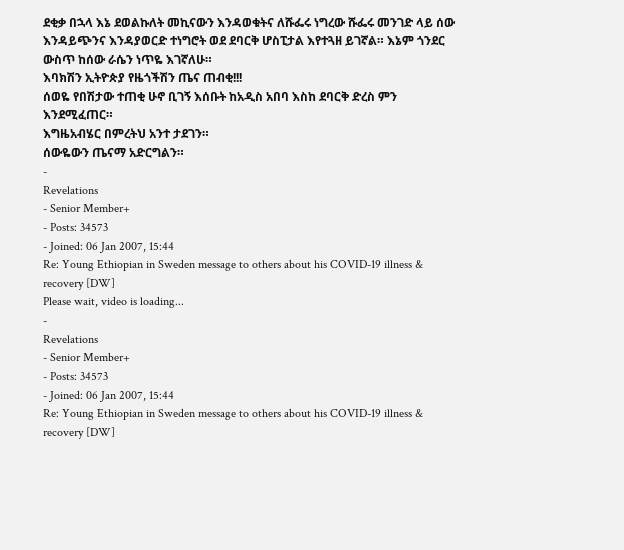ደቂቃ በኋላ እኔ ደወልኩለት መኪናውን እንዳወቁትና ለሹፌሩ ነግረው ሹፌሩ መንገድ ላይ ሰው እንዳይጭንና እንዳያወርድ ተነግሮት ወደ ደባርቅ ሆስፒታል እየተጓዘ ይገኛል። እኔም ጎንደር ውስጥ ከሰው ራሴን ነጥዬ እገኛለሁ።
እባክሽን ኢትዮጵያ የዜጎችሽን ጤና ጠብቂ!!!
ሰወዬ የበሽታው ተጠቂ ሁኖ ቢገኝ እሰቡት ከአዲስ አበባ እስከ ደባርቅ ድረስ ምን እንደሚፈጠር።
እግዜአብሄር በምረትህ አንተ ታደገን።
ሰውዬውን ጤናማ አድርግልን።
-
Revelations
- Senior Member+
- Posts: 34573
- Joined: 06 Jan 2007, 15:44
Re: Young Ethiopian in Sweden message to others about his COVID-19 illness & recovery [DW]
Please wait, video is loading...
-
Revelations
- Senior Member+
- Posts: 34573
- Joined: 06 Jan 2007, 15:44
Re: Young Ethiopian in Sweden message to others about his COVID-19 illness & recovery [DW]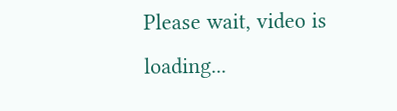Please wait, video is loading...